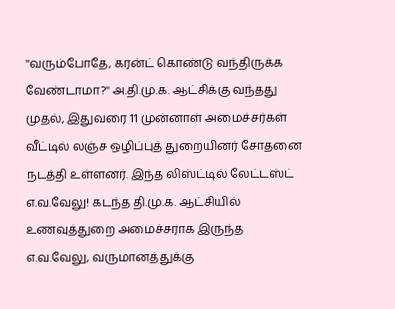''வரும்போதே, கரன்ட் கொண்டு வந்திருக்க வேண்டாமா?'' அ.தி.மு.க. ஆட்சிக்கு வந்தது முதல், இதுவரை 11 முன்னாள் அமைச்சர்கள் வீட்டில் லஞ்ச ஒழிப்புத் துறையினர் சோதனை நடத்தி உள்ளனர். இந்த லிஸ்ட்டில் லேட்டஸ்ட் எ.வ.வேலு! கடந்த தி.மு.க. ஆட்சியில் உணவுத்துறை அமைச்சராக இருந்த எ.வ.வேலு, வருமானத்துக்கு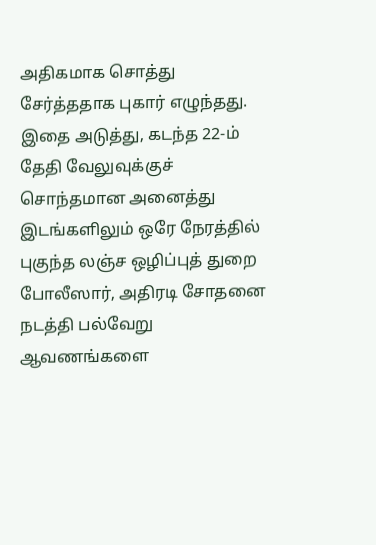அதிகமாக சொத்து சேர்த்ததாக புகார் எழுந்தது. இதை அடுத்து, கடந்த 22-ம் தேதி வேலுவுக்குச் சொந்தமான அனைத்து இடங்களிலும் ஒரே நேரத்தில் புகுந்த லஞ்ச ஒழிப்புத் துறை போலீஸார், அதிரடி சோதனை நடத்தி பல்வேறு ஆவணங்களை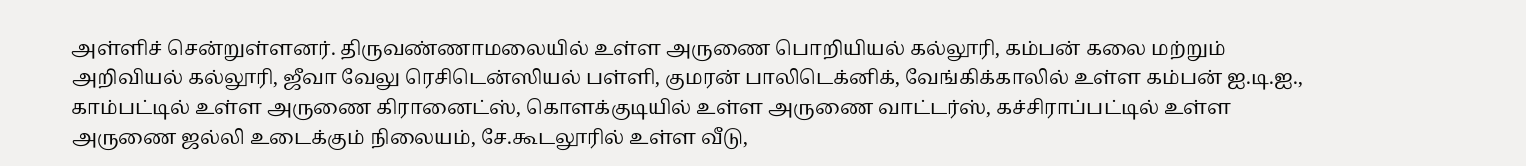அள்ளிச் சென்றுள்ளனர். திருவண்ணாமலையில் உள்ள அருணை பொறியியல் கல்லூரி, கம்பன் கலை மற்றும் அறிவியல் கல்லூரி, ஜீவா வேலு ரெசிடென்ஸியல் பள்ளி, குமரன் பாலிடெக்னிக், வேங்கிக்காலில் உள்ள கம்பன் ஐ.டி.ஐ., காம்பட்டில் உள்ள அருணை கிரானைட்ஸ், கொளக்குடியில் உள்ள அருணை வாட்டர்ஸ், கச்சிராப்பட்டில் உள்ள அருணை ஜல்லி உடைக்கும் நிலையம், சே.கூடலூரில் உள்ள வீடு,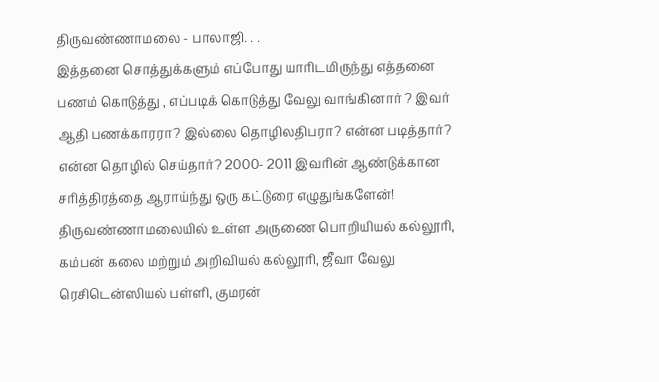திருவண்ணாமலை - பாலாஜி. . .
இத்தனை சொத்துக்களும் எப்போது யாரிடமிருந்து எத்தனை பணம் கொடுத்து , எப்படிக் கொடுத்து வேலு வாங்கினார் ? இவர் ஆதி பணக்காரரா? இல்லை தொழிலதிபரா? என்ன படித்தார்? என்ன தொழில் செய்தார்? 2000- 2011 இவரின் ஆண்டுக்கான சரித்திரத்தை ஆராய்ந்து ஒரு கட்டுரை எழுதுங்களேன்!
திருவண்ணாமலையில் உள்ள அருணை பொறியியல் கல்லூரி, கம்பன் கலை மற்றும் அறிவியல் கல்லூரி, ஜீவா வேலு ரெசிடென்ஸியல் பள்ளி, குமரன்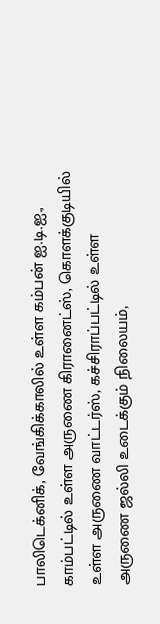பாலிடெக்னிக், வேங்கிக்காலில் உள்ள கம்பன் ஐ.டி.ஐ., காம்பட்டில் உள்ள அருணை கிரானைட்ஸ், கொளக்குடியில் உள்ள அருணை வாட்டர்ஸ், கச்சிராப்பட்டில் உள்ள அருணை ஜல்லி உடைக்கும் நிலையம்,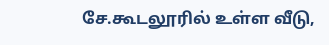சே.கூடலூரில் உள்ள வீடு,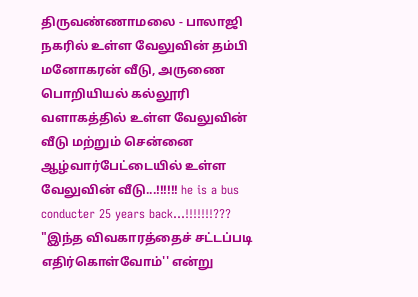திருவண்ணாமலை - பாலாஜி நகரில் உள்ள வேலுவின் தம்பி மனோகரன் வீடு, அருணை பொறியியல் கல்லூரி வளாகத்தில் உள்ள வேலுவின் வீடு மற்றும் சென்னை ஆழ்வார்பேட்டையில் உள்ள வேலுவின் வீடு...!!!!!! he is a bus conducter 25 years back...!!!!!!!???
"இந்த விவகாரத்தைச் சட்டப்படி எதிர்கொள்வோம்'' என்று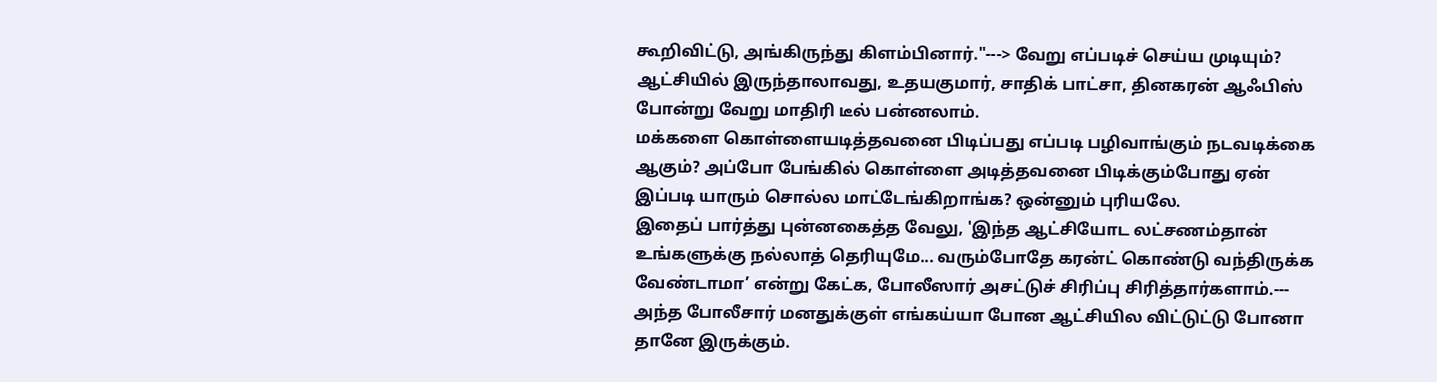கூறிவிட்டு, அங்கிருந்து கிளம்பினார்."---> வேறு எப்படிச் செய்ய முடியும்? ஆட்சியில் இருந்தாலாவது, உதயகுமார், சாதிக் பாட்சா, தினகரன் ஆஃபிஸ் போன்று வேறு மாதிரி டீல் பன்னலாம்.
மக்களை கொள்ளையடித்தவனை பிடிப்பது எப்படி பழிவாங்கும் நடவடிக்கை ஆகும்? அப்போ பேங்கில் கொள்ளை அடித்தவனை பிடிக்கும்போது ஏன் இப்படி யாரும் சொல்ல மாட்டேங்கிறாங்க? ஒன்னும் புரியலே.
இதைப் பார்த்து புன்னகைத்த வேலு, 'இந்த ஆட்சியோட லட்சணம்தான் உங்களுக்கு நல்லாத் தெரியுமே... வரும்போதே கரன்ட் கொண்டு வந்திருக்க வேண்டாமா’ என்று கேட்க, போலீஸார் அசட்டுச் சிரிப்பு சிரித்தார்களாம்.--- அந்த போலீசார் மனதுக்குள் எங்கய்யா போன ஆட்சியில விட்டுட்டு போனா தானே இருக்கும்.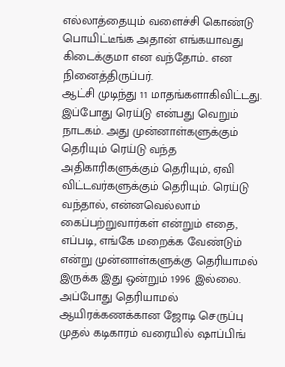எல்லாத்தையும் வளைச்சி கொண்டு பொயிட்டீங்க அதான் எங்கயாவது கிடைக்குமா என வந்தோம்.. என நினைத்திருப்பர்.
ஆட்சி முடிந்து 11 மாதங்களாகிவிட்டது. இப்போது ரெய்டு என்பது வெறும் நாடகம். அது முன்னாள்களுக்கும் தெரியும் ரெய்டு வந்த அதிகாரிகளுக்கும் தெரியும், ஏவி விட்டவர்களுக்கும் தெரியும். ரெய்டு வந்தால், என்னவெல்லாம் கைப்பற்றுவார்கள் என்றும் எதை, எப்படி, எங்கே மறைக்க வேண்டும் என்று முன்னாள்களுக்கு தெரியாமல் இருக்க இது ஒன்றும் 1996 இல்லை. அப்போது தெரியாமல் ஆயிரக்கணக்கான ஜோடி செருப்பு முதல் கடிகாரம் வரையில் ஷாப்பிங்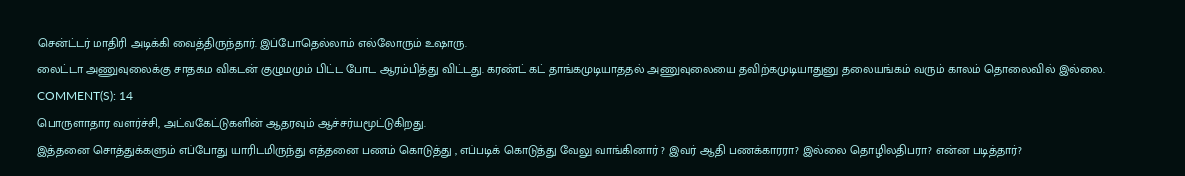சென்ட்டர் மாதிரி அடிக்கி வைத்திருந்தார். இப்போதெல்லாம் எல்லோரும் உஷாரு.
லைட்டா அணுவுலைக்கு சாதகம விகடன் குழுமமும் பிட்ட போட ஆரம்பித்து விட்டது. கரண்ட் கட் தாங்கமுடியாததல் அணுவுலையை தவிற்கமுடியாதுனு தலையங்கம் வரும் காலம் தொலைவில் இல்லை.
COMMENT(S): 14
பொருளாதார வளர்ச்சி, அட்வகேட்டுகளின் ஆதரவும் ஆச்சர்யமூட்டுகிறது.
இத்தனை சொத்துக்களும் எப்போது யாரிடமிருந்து எத்தனை பணம் கொடுத்து , எப்படிக் கொடுத்து வேலு வாங்கினார் ? இவர் ஆதி பணக்காரரா? இல்லை தொழிலதிபரா? என்ன படித்தார்?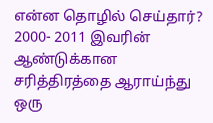என்ன தொழில் செய்தார்? 2000- 2011 இவரின் ஆண்டுக்கான சரித்திரத்தை ஆராய்ந்து ஒரு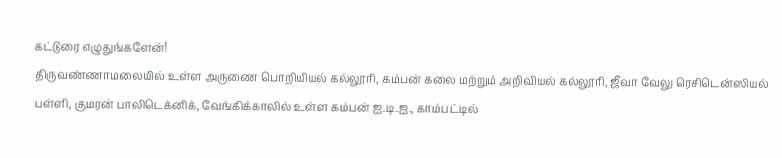கட்டுரை எழுதுங்களேன்!
திருவண்ணாமலையில் உள்ள அருணை பொறியியல் கல்லூரி, கம்பன் கலை மற்றும் அறிவியல் கல்லூரி, ஜீவா வேலு ரெசிடென்ஸியல் பள்ளி, குமரன் பாலிடெக்னிக், வேங்கிக்காலில் உள்ள கம்பன் ஐ.டி.ஐ., காம்பட்டில்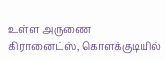உள்ள அருணை கிரானைட்ஸ், கொளக்குடியில்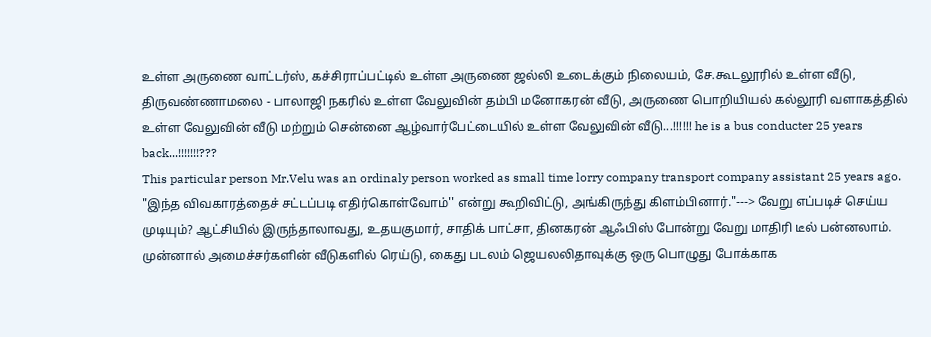உள்ள அருணை வாட்டர்ஸ், கச்சிராப்பட்டில் உள்ள அருணை ஜல்லி உடைக்கும் நிலையம், சே.கூடலூரில் உள்ள வீடு, திருவண்ணாமலை - பாலாஜி நகரில் உள்ள வேலுவின் தம்பி மனோகரன் வீடு, அருணை பொறியியல் கல்லூரி வளாகத்தில் உள்ள வேலுவின் வீடு மற்றும் சென்னை ஆழ்வார்பேட்டையில் உள்ள வேலுவின் வீடு...!!!!!! he is a bus conducter 25 years back...!!!!!!!???
This particular person Mr.Velu was an ordinaly person worked as small time lorry company transport company assistant 25 years ago.
"இந்த விவகாரத்தைச் சட்டப்படி எதிர்கொள்வோம்'' என்று கூறிவிட்டு, அங்கிருந்து கிளம்பினார்."---> வேறு எப்படிச் செய்ய முடியும்? ஆட்சியில் இருந்தாலாவது, உதயகுமார், சாதிக் பாட்சா, தினகரன் ஆஃபிஸ் போன்று வேறு மாதிரி டீல் பன்னலாம்.
முன்னால் அமைச்சர்களின் வீடுகளில் ரெய்டு, கைது படலம் ஜெயலலிதாவுக்கு ஒரு பொழுது போக்காக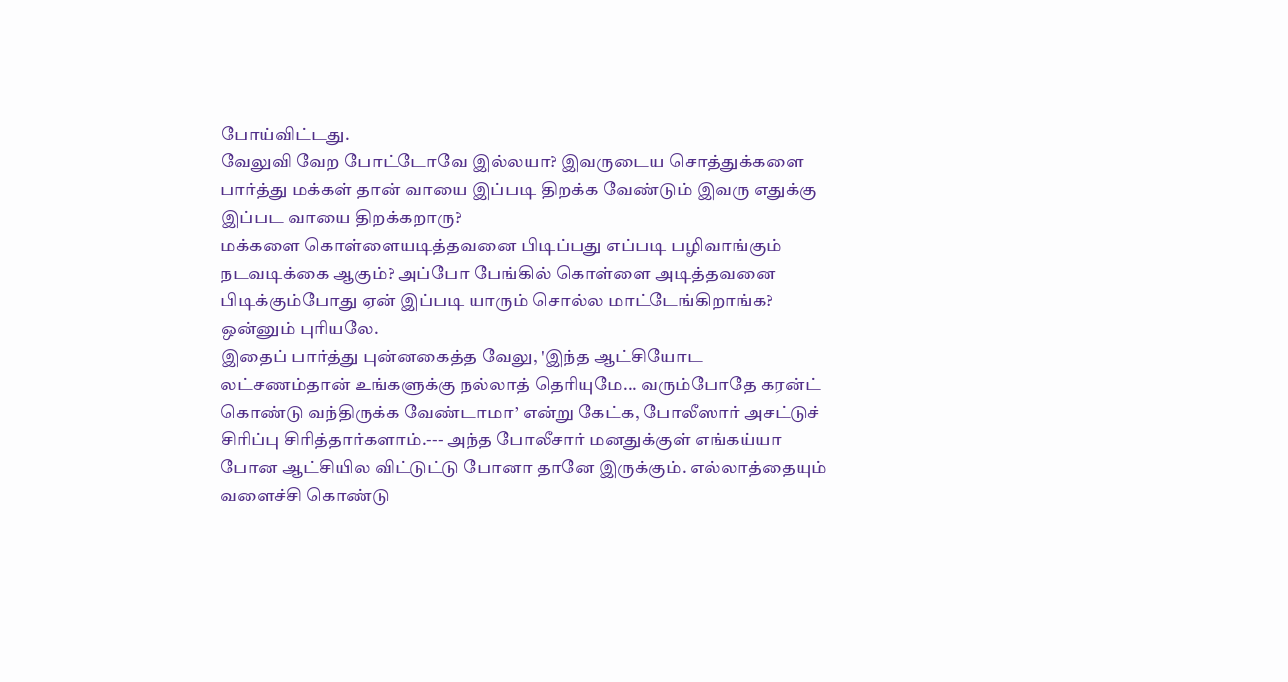போய்விட்டது.
வேலுவி வேற போட்டோவே இல்லயா? இவருடைய சொத்துக்களை பார்த்து மக்கள் தான் வாயை இப்படி திறக்க வேண்டும் இவரு எதுக்கு இப்பட வாயை திறக்கறாரு?
மக்களை கொள்ளையடித்தவனை பிடிப்பது எப்படி பழிவாங்கும் நடவடிக்கை ஆகும்? அப்போ பேங்கில் கொள்ளை அடித்தவனை பிடிக்கும்போது ஏன் இப்படி யாரும் சொல்ல மாட்டேங்கிறாங்க? ஒன்னும் புரியலே.
இதைப் பார்த்து புன்னகைத்த வேலு, 'இந்த ஆட்சியோட லட்சணம்தான் உங்களுக்கு நல்லாத் தெரியுமே... வரும்போதே கரன்ட் கொண்டு வந்திருக்க வேண்டாமா’ என்று கேட்க, போலீஸார் அசட்டுச் சிரிப்பு சிரித்தார்களாம்.--- அந்த போலீசார் மனதுக்குள் எங்கய்யா போன ஆட்சியில விட்டுட்டு போனா தானே இருக்கும். எல்லாத்தையும் வளைச்சி கொண்டு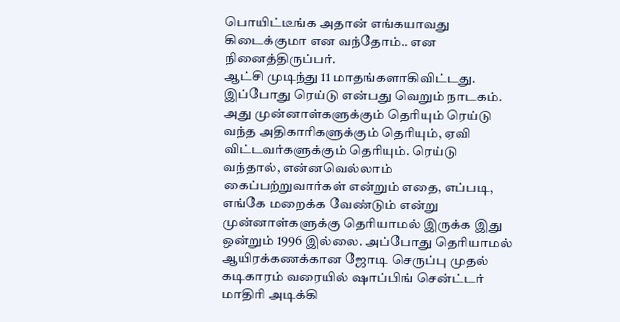பொயிட்டீங்க அதான் எங்கயாவது கிடைக்குமா என வந்தோம்.. என நினைத்திருப்பர்.
ஆட்சி முடிந்து 11 மாதங்களாகிவிட்டது. இப்போது ரெய்டு என்பது வெறும் நாடகம். அது முன்னாள்களுக்கும் தெரியும் ரெய்டு வந்த அதிகாரிகளுக்கும் தெரியும், ஏவி விட்டவர்களுக்கும் தெரியும். ரெய்டு வந்தால், என்னவெல்லாம் கைப்பற்றுவார்கள் என்றும் எதை, எப்படி, எங்கே மறைக்க வேண்டும் என்று முன்னாள்களுக்கு தெரியாமல் இருக்க இது ஒன்றும் 1996 இல்லை. அப்போது தெரியாமல் ஆயிரக்கணக்கான ஜோடி செருப்பு முதல் கடிகாரம் வரையில் ஷாப்பிங் சென்ட்டர் மாதிரி அடிக்கி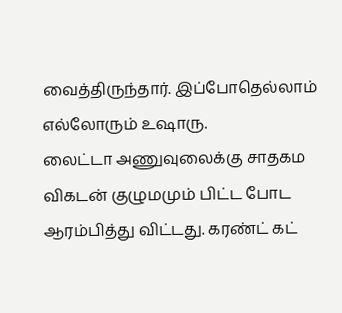வைத்திருந்தார். இப்போதெல்லாம் எல்லோரும் உஷாரு.
லைட்டா அணுவுலைக்கு சாதகம விகடன் குழுமமும் பிட்ட போட ஆரம்பித்து விட்டது. கரண்ட் கட்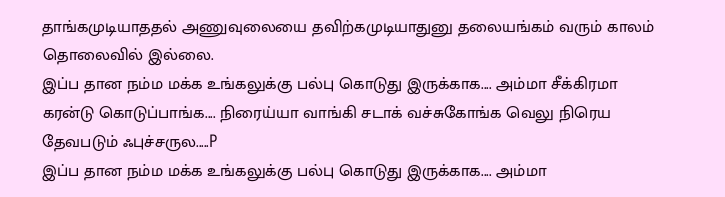தாங்கமுடியாததல் அணுவுலையை தவிற்கமுடியாதுனு தலையங்கம் வரும் காலம் தொலைவில் இல்லை.
இப்ப தான நம்ம மக்க உங்கலுக்கு பல்பு கொடுது இருக்காக.... அம்மா சீக்கிரமா கரன்டு கொடுப்பாங்க.... நிரைய்யா வாங்கி சடாக் வச்சுகோங்க வெலு நிரெய தேவபடும் ஃபுச்சருல.....P
இப்ப தான நம்ம மக்க உங்கலுக்கு பல்பு கொடுது இருக்காக.... அம்மா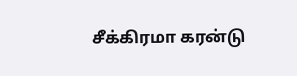சீக்கிரமா கரன்டு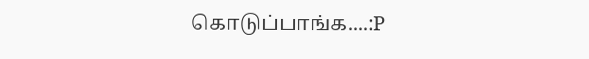கொடுப்பாங்க....:P